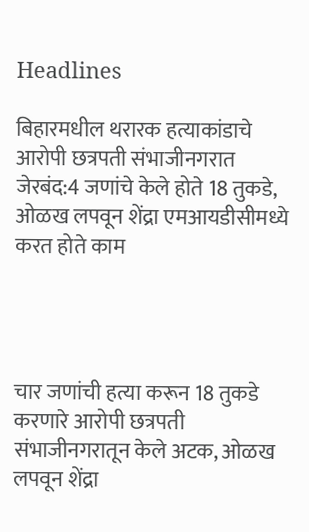Headlines

बिहारमधील थरारक हत्याकांडाचे आरोपी छत्रपती संभाजीनगरात जेरबंद:4 जणांचे केले होते 18 तुकडे, ओळख लपवून शेंद्रा एमआयडीसीमध्ये करत होते काम




चार जणांची हत्या करून 18 तुकडे करणारे आरोपी छत्रपती संभाजीनगरातून केले अटक, ओळख लपवून शेंद्रा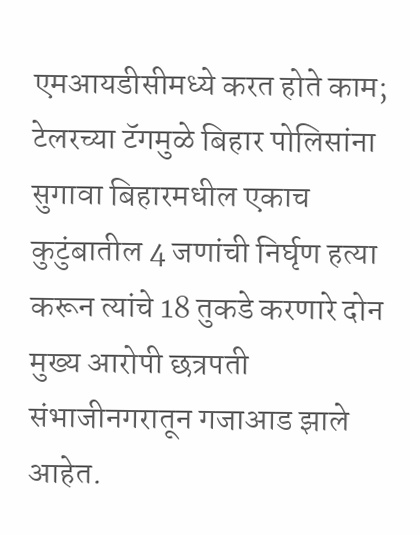एमआयडीसीमध्ये करत होते काम; टेलरच्या टॅगमुळे बिहार पोलिसांना सुगावा बिहारमधील एकाच कुटुंबातील 4 जणांची निर्घृण हत्या करून त्यांचे 18 तुकडे करणारे दोन मुख्य आरोपी छत्रपती संभाजीनगरातून गजाआड झाले आहेत.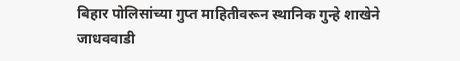बिहार पोलिसांच्या गुप्त माहितीवरून स्थानिक गुन्हे शाखेने जाधववाडी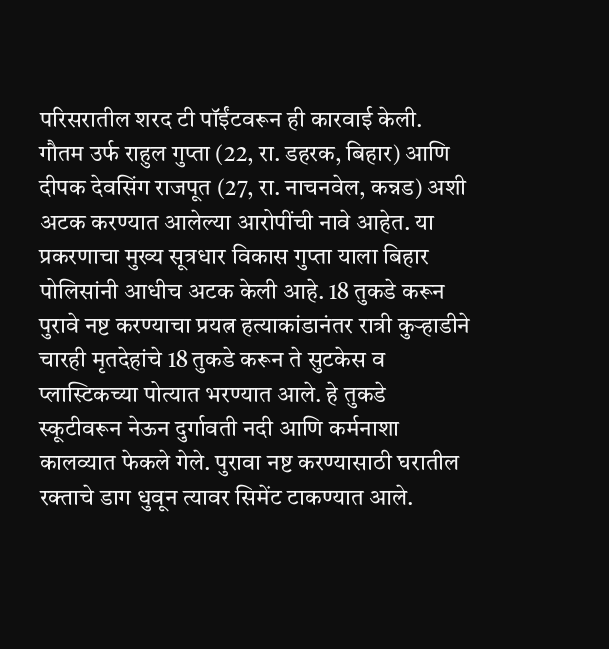परिसरातील शरद टी पॉईंटवरून ही कारवाई केली. गौतम उर्फ राहुल गुप्ता (22, रा. डहरक, बिहार) आणि दीपक देवसिंग राजपूत (27, रा. नाचनवेल, कन्नड) अशी अटक करण्यात आलेल्या आरोपींची नावे आहेत. या प्रकरणाचा मुख्य सूत्रधार विकास गुप्ता याला बिहार पोलिसांनी आधीच अटक केली आहे. 18 तुकडे करून पुरावे नष्ट करण्याचा प्रयत्न हत्याकांडानंतर रात्री कुऱ्हाडीने चारही मृतदेहांचे 18 तुकडे करून ते सुटकेस व प्लास्टिकच्या पोत्यात भरण्यात आले. हे तुकडे स्कूटीवरून नेऊन दुर्गावती नदी आणि कर्मनाशा कालव्यात फेकले गेले. पुरावा नष्ट करण्यासाठी घरातील रक्ताचे डाग धुवून त्यावर सिमेंट टाकण्यात आले.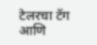टेलरचा टॅग आणि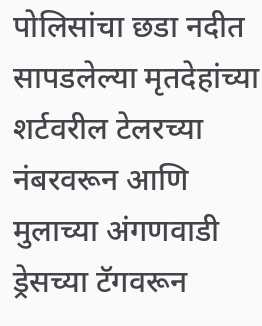पोलिसांचा छडा नदीत सापडलेल्या मृतदेहांच्या शर्टवरील टेलरच्या नंबरवरून आणि मुलाच्या अंगणवाडी ड्रेसच्या टॅगवरून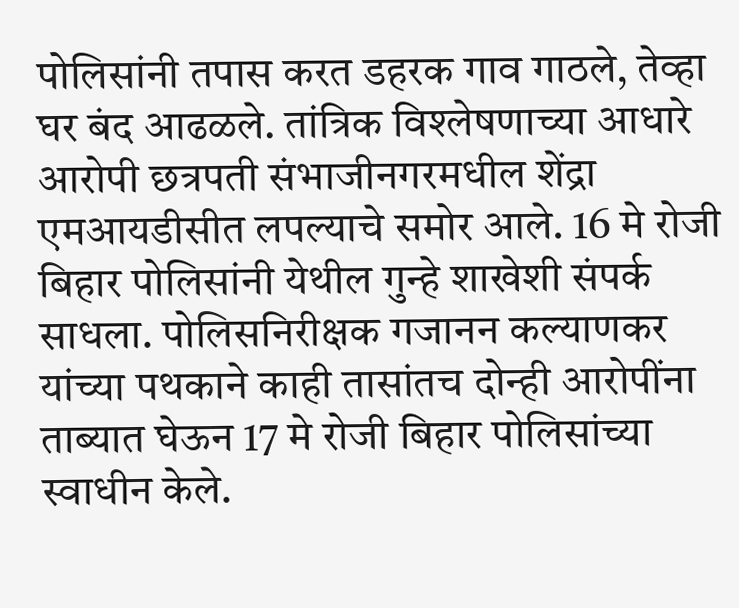पोलिसांनी तपास करत डहरक गाव गाठले, तेव्हा घर बंद आढळले. तांत्रिक विश्लेषणाच्या आधारे आरोपी छत्रपती संभाजीनगरमधील शेंद्रा एमआयडीसीत लपल्याचे समोर आले. 16 मे रोजी बिहार पोलिसांनी येथील गुन्हे शाखेशी संपर्क साधला. पोलिसनिरीक्षक गजानन कल्याणकर यांच्या पथकाने काही तासांतच दोन्ही आरोपींना ताब्यात घेऊन 17 मे रोजी बिहार पोलिसांच्या स्वाधीन केले.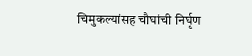चिमुकल्यांसह चौघांची निर्घृण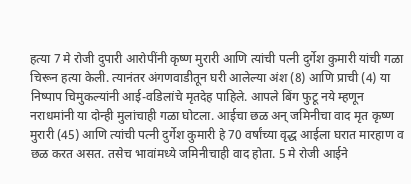हत्या 7 मे रोजी दुपारी आरोपींनी कृष्ण मुरारी आणि त्यांची पत्नी दुर्गेश कुमारी यांची गळा चिरून हत्या केली. त्यानंतर अंगणवाडीतून घरी आलेल्या अंश (8) आणि प्राची (4) या निष्पाप चिमुकल्यांनी आई-वडिलांचे मृतदेह पाहिले. आपले बिंग फुटू नये म्हणून नराधमांनी या दोन्ही मुलांचाही गळा घोटला. आईचा छळ अन् जमिनीचा वाद मृत कृष्ण मुरारी (45) आणि त्यांची पत्नी दुर्गेश कुमारी हे 70 वर्षांच्या वृद्ध आईला घरात मारहाण व छळ करत असत. तसेच भावांमध्ये जमिनीचाही वाद होता. 5 मे रोजी आईने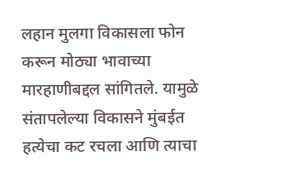लहान मुलगा विकासला फोन करून मोठ्या भावाच्या मारहाणीबद्दल सांगितले. यामुळे संतापलेल्या विकासने मुंबईत हत्येचा कट रचला आणि त्याचा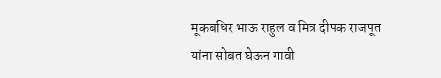मूकबधिर भाऊ राहुल व मित्र दीपक राजपूत यांना सोबत घेऊन गावी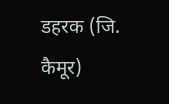डहरक (जि. कैमूर)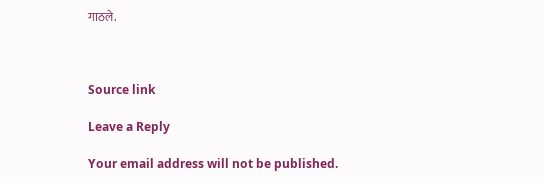गाठले.



Source link

Leave a Reply

Your email address will not be published.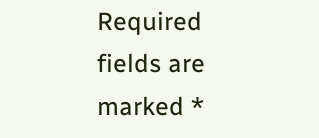Required fields are marked *